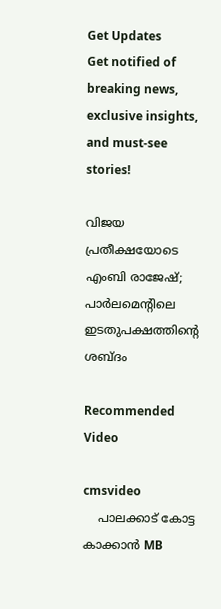Get Updates
Get notified of breaking news, exclusive insights, and must-see stories!

വിജയ പ്രതീക്ഷയോടെ എംബി രാജേഷ്; പാർലമെന്റിലെ ഇടതുപക്ഷത്തിന്റെ ശബ്ദം

Recommended Video

cmsvideo
    പാലക്കാട് കോട്ട കാക്കാൻ MB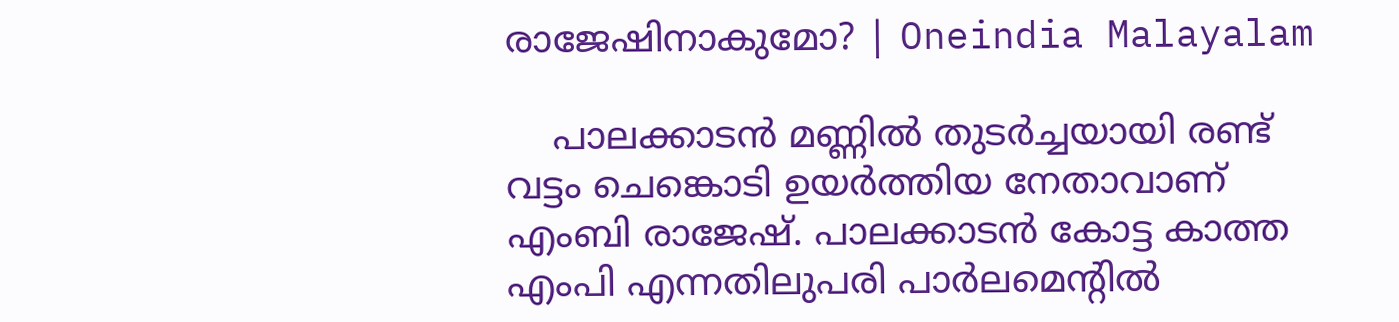രാജേഷിനാകുമോ? | Oneindia Malayalam

    പാലക്കാടൻ മണ്ണിൽ തുടർച്ചയായി രണ്ട് വട്ടം ചെങ്കൊടി ഉയർത്തിയ നേതാവാണ് എംബി രാജേഷ്. പാലക്കാടൻ കോട്ട കാത്ത എംപി എന്നതിലുപരി പാർലമെന്റിൽ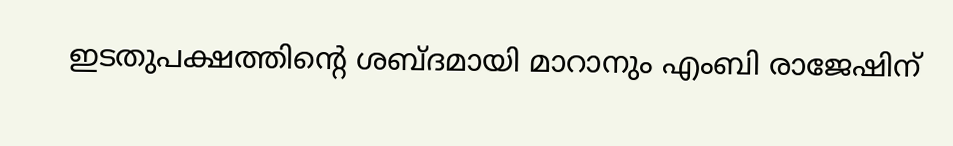ഇടതുപക്ഷത്തിന്റെ ശബ്ദമായി മാറാനും എംബി രാജേഷിന്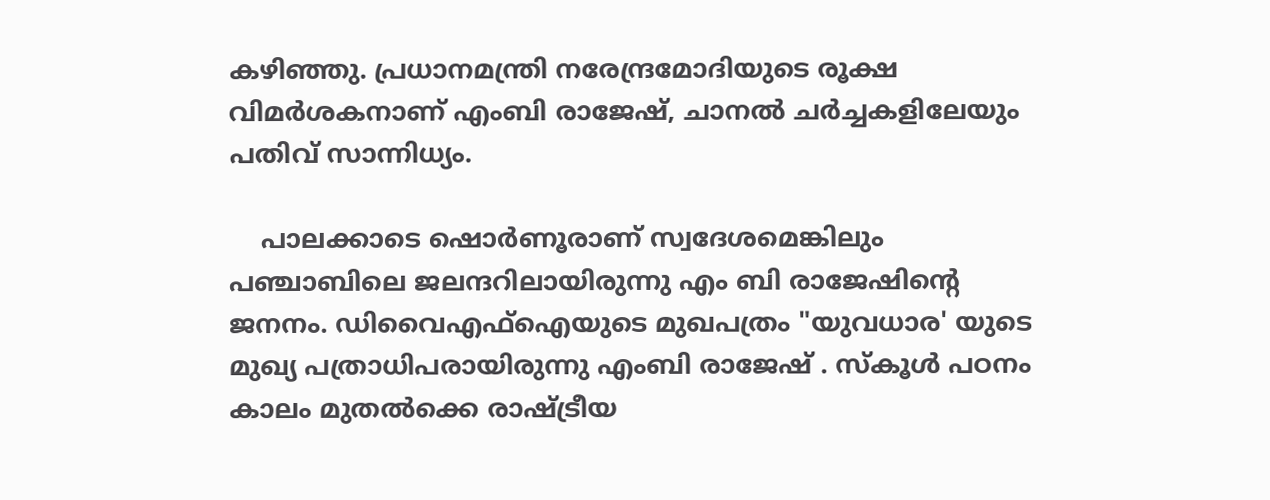കഴിഞ്ഞു. പ്രധാനമന്ത്രി നരേന്ദ്രമോദിയുടെ രൂക്ഷ വിമർശകനാണ് എംബി രാജേഷ്, ചാനൽ ചർച്ചകളിലേയും പതിവ് സാന്നിധ്യം.

    പാലക്കാടെ ഷൊർണൂരാണ് സ്വദേശമെങ്കിലും പഞ്ചാബിലെ ജലന്ദറിലായിരുന്നു എം ബി രാജേഷിന്റെ ജനനം. ഡിവൈഎഫ്ഐയുടെ മുഖപത്രം "യുവധാര' യുടെ മുഖ്യ പത്രാധിപരായിരുന്നു എംബി രാജേഷ് . സ്കൂൾ പഠനം കാലം മുതൽക്കെ രാഷ്ട്രീയ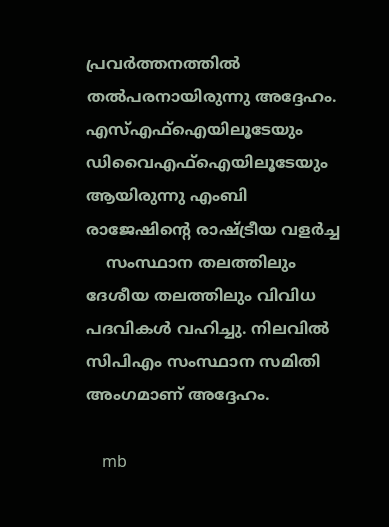പ്രവർത്തനത്തിൽ തൽപരനായിരുന്നു അദ്ദേഹം. എസ്എഫ്‌ഐയിലൂടേയും ഡിവൈഎഫ്‌ഐയിലൂടേയും ആയിരുന്നു എംബി രാജേഷിന്റെ രാഷ്ട്രീയ വളര്‍ച്ച
    സംസ്ഥാന തലത്തിലും ദേശീയ തലത്തിലും വിവിധ പദവികൾ വഹിച്ചു. നിലവിൽ സിപിഎം സംസ്ഥാന സമിതി അംഗമാണ് അദ്ദേഹം.

    mb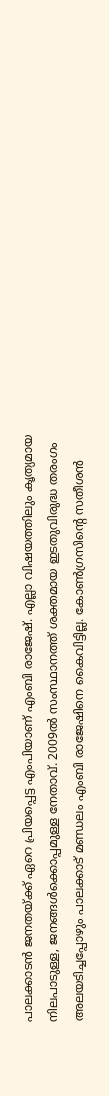പാലക്കാടൻ ജനതയ്ക്ക് ഏറെ പ്രിയപ്പെട്ട എംപിയാണ് എംബി രാജേഷ്. എല്ലാ വിഷയത്തിലും കൃത്യമായ നിലപാടുള്ള, ജനങ്ങൾക്കൊപ്പമുള്ള നേതാവ്. 2009ൽ സംസ്ഥാനത്ത് ശക്തമായ ഇടതുവിരുദ്ധ തരംഗം അലയടിച്ചപ്പോഴും പാലക്കാട് മണ്ഡലം എംബി രാജേഷിനെ കൈവിട്ടില്ല. കോൺഗ്രസിന്റെ സതീശൻ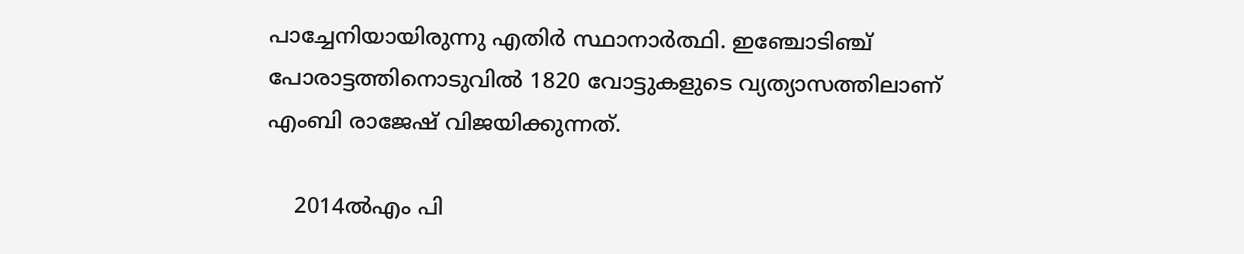പാച്ചേനിയായിരുന്നു എതിർ സ്ഥാനാർത്ഥി. ഇഞ്ചോടിഞ്ച് പോരാട്ടത്തിനൊടുവിൽ 1820 വോട്ടുകളുടെ വ്യത്യാസത്തിലാണ് എംബി രാജേഷ് വിജയിക്കുന്നത്.

    2014ൽഎം പി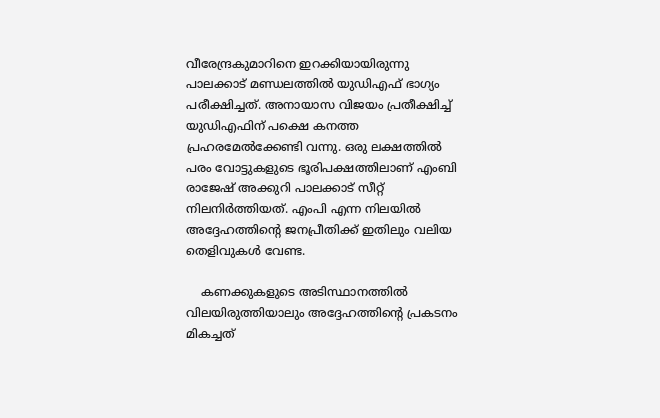വീരേന്ദ്രകുമാറിനെ ഇറക്കിയായിരുന്നു പാലക്കാട് മണ്ഡലത്തിൽ യുഡിഎഫ് ഭാഗ്യം പരീക്ഷിച്ചത്. അനായാസ വിജയം പ്രതീക്ഷിച്ച് യുഡിഎഫിന് പക്ഷെ കനത്ത പ്രഹരമേൽക്കേണ്ടി വന്നു. ഒരു ലക്ഷത്തിൽ പരം വോട്ടുകളുടെ ഭൂരിപക്ഷത്തിലാണ് എംബി രാജേഷ് അക്കുറി പാലക്കാട് സീറ്റ് നിലനിർത്തിയത്. എംപി എന്ന നിലയിൽ അദ്ദേഹത്തിന്റെ ജനപ്രീതിക്ക് ഇതിലും വലിയ തെളിവുകൾ വേണ്ട.

    കണക്കുകളുടെ അടിസ്ഥാനത്തിൽ വിലയിരുത്തിയാലും അദ്ദേഹത്തിന്റെ പ്രകടനം മികച്ചത്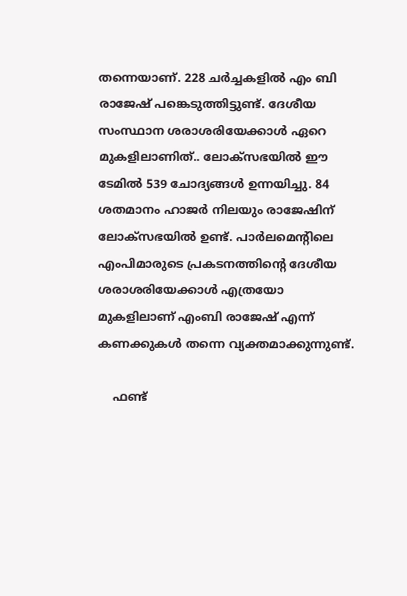തന്നെയാണ്. 228 ചര്‍ച്ചകളില്‍ എം ബി രാജേഷ് പങ്കെടുത്തിട്ടുണ്ട്. ദേശീയ സംസ്ഥാന ശരാശരിയേക്കാൾ ഏറെ മുകളിലാണിത്.. ലോക്‌സഭയില്‍ ഈ ടേമില്‍ 539 ചോദ്യങ്ങള്‍ ഉന്നയിച്ചു. 84 ശതമാനം ഹാജര്‍ നിലയും രാജേഷിന് ലോക്‌സഭയില്‍ ഉണ്ട്. പാര്‍ലമെന്റിലെ എംപിമാരുടെ പ്രകടനത്തിന്റെ ദേശീയ ശരാശരിയേക്കാള്‍ എത്രയോ മുകളിലാണ് എംബി രാജേഷ് എന്ന് കണക്കുകള്‍ തന്നെ വ്യക്തമാക്കുന്നുണ്ട്.

    ഫണ്ട്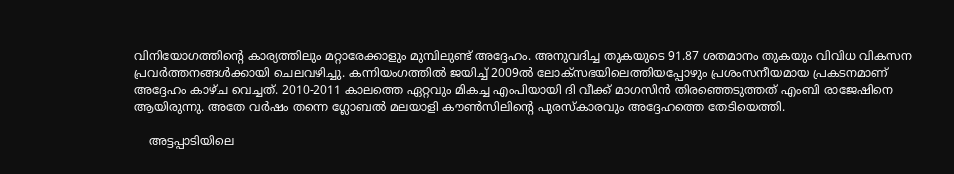വിനിയോഗത്തിന്റെ കാര്യത്തിലും മറ്റാരേക്കാളും മുമ്പിലുണ്ട് അദ്ദേഹം. അനുവദിച്ച തുകയുടെ 91.87 ശതമാനം തുകയും വിവിധ വികസന പ്രവർത്തനങ്ങൾക്കായി ചെലവഴിച്ചു. കന്നിയംഗത്തിൽ ജയിച്ച് 2009ൽ ലോക്സഭയിലെത്തിയപ്പോഴും പ്രശംസനീയമായ പ്രകടനമാണ് അദ്ദേഹം കാഴ്ച വെച്ചത്. 2010-2011 കാലത്തെ ഏറ്റവും മികച്ച എംപിയായി ദി വീക്ക് മാഗസിൻ തിരഞ്ഞെടുത്തത് എംബി രാജേഷിനെ ആയിരുന്നു. അതേ വർഷം തന്നെ ഗ്ലോബൽ മലയാളി കൗൺസിലിന്റെ പുരസ്കാരവും അദ്ദേഹത്തെ തേടിയെത്തി.

    അട്ടപ്പാടിയിലെ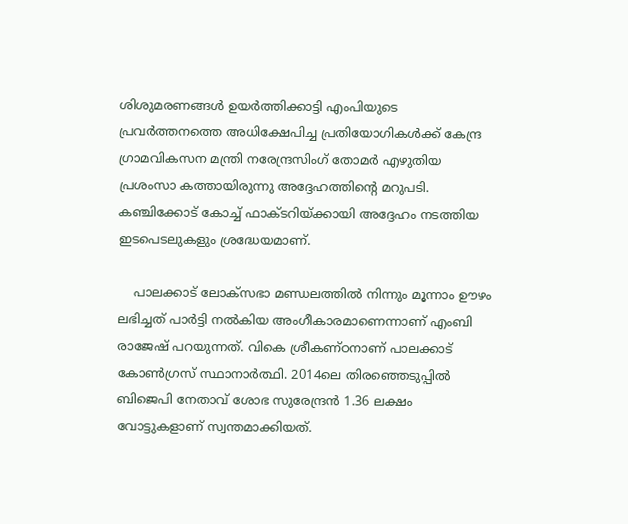ശിശുമരണങ്ങൾ ഉയർത്തിക്കാട്ടി എംപിയുടെ പ്രവർത്തനത്തെ അധിക്ഷേപിച്ച പ്രതിയോഗികൾക്ക് കേന്ദ്ര ഗ്രാമവികസന മന്ത്രി നരേന്ദ്രസിംഗ് തോമര്‍ എഴുതിയ പ്രശംസാ കത്തായിരുന്നു അദ്ദേഹത്തിന്റെ മറുപടി. കഞ്ചിക്കോട് കോച്ച് ഫാക്ടറിയ്ക്കായി അദ്ദേഹം നടത്തിയ ഇടപെടലുകളും ശ്രദ്ധേയമാണ്.

    പാലക്കാട് ലോക്സഭാ മണ്ഡലത്തിൽ നിന്നും മൂന്നാം ഊഴം ലഭിച്ചത് പാർട്ടി നൽകിയ അംഗീകാരമാണെന്നാണ് എംബി രാജേഷ് പറയുന്നത്. വികെ ശ്രീകണ്ഠനാണ് പാലക്കാട് കോൺഗ്രസ് സ്ഥാനാർത്ഥി. 2014ലെ തിരഞ്ഞെടുപ്പിൽ ബിജെപി നേതാവ് ശോഭ സുരേന്ദ്രന്‍ 1.36 ലക്ഷം വോട്ടുകളാണ് സ്വന്തമാക്കിയത്.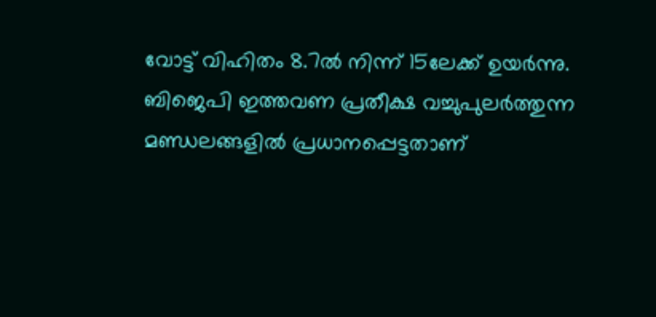വോട്ട് വിഹിതം 8.7ൽ നിന്ന് 15ലേക്ക് ഉയർന്നു. ബിജെപി ഇത്തവണ പ്രതീക്ഷ വച്ചുപുലര്‍ത്തുന്ന മണ്ഡലങ്ങളില്‍ പ്രധാനപ്പെട്ടതാണ്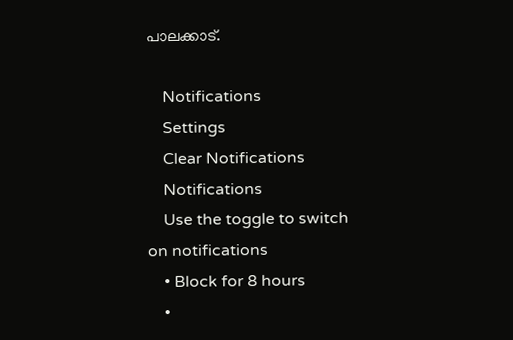പാലക്കാട്.

    Notifications
    Settings
    Clear Notifications
    Notifications
    Use the toggle to switch on notifications
    • Block for 8 hours
    •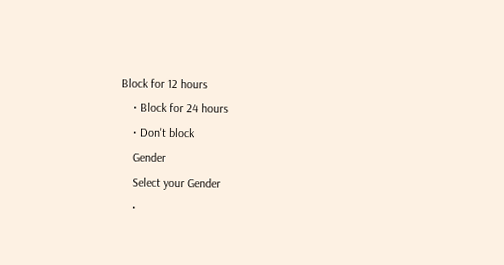Block for 12 hours
    • Block for 24 hours
    • Don't block
    Gender
    Select your Gender
    •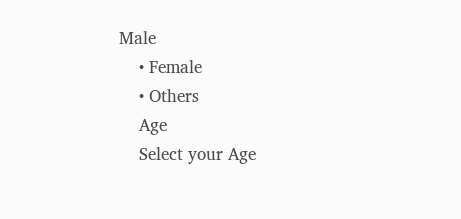Male
    • Female
    • Others
    Age
    Select your Age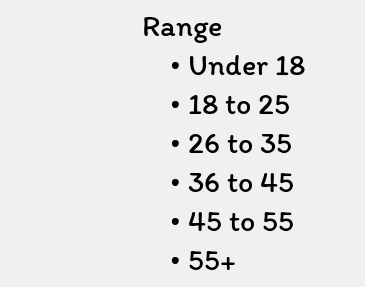Range
    • Under 18
    • 18 to 25
    • 26 to 35
    • 36 to 45
    • 45 to 55
    • 55+